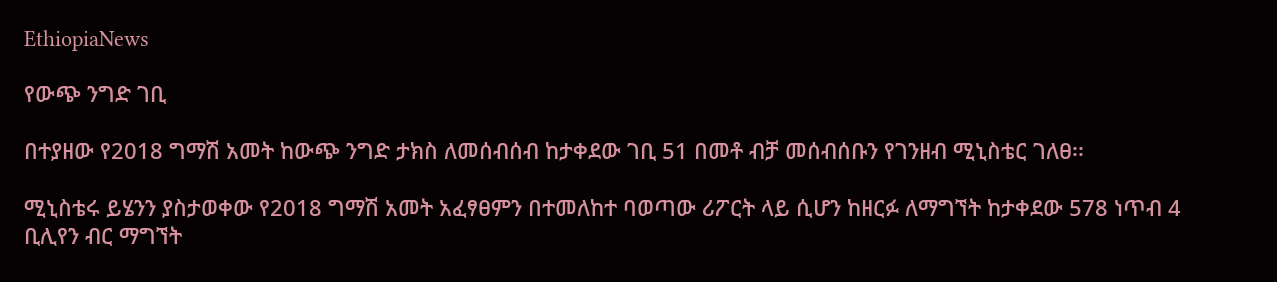EthiopiaNews

የውጭ ንግድ ገቢ

በተያዘው የ2018 ግማሽ አመት ከውጭ ንግድ ታክስ ለመሰብሰብ ከታቀደው ገቢ 51 በመቶ ብቻ መሰብሰቡን የገንዘብ ሚኒስቴር ገለፀ፡፡

ሚኒስቴሩ ይሄንን ያስታወቀው የ2018 ግማሽ አመት አፈፃፀምን በተመለከተ ባወጣው ሪፖርት ላይ ሲሆን ከዘርፉ ለማግኘት ከታቀደው 578 ነጥብ 4 ቢሊየን ብር ማግኘት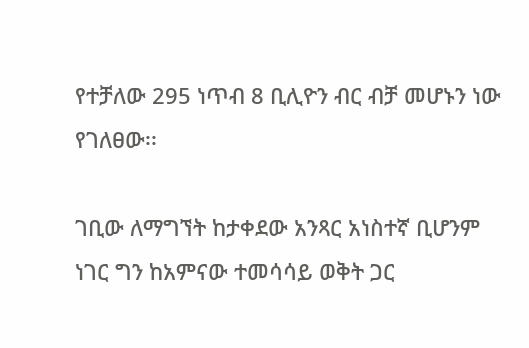የተቻለው 295 ነጥብ 8 ቢሊዮን ብር ብቻ መሆኑን ነው የገለፀው፡፡

ገቢው ለማግኘት ከታቀደው አንጻር አነስተኛ ቢሆንም ነገር ግን ከአምናው ተመሳሳይ ወቅት ጋር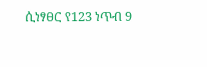ሲነፃፀር የ123 ነጥብ 9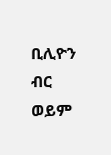ቢሊዮን ብር ወይም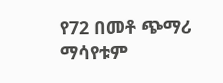የ72 በመቶ ጭማሪ ማሳየቱም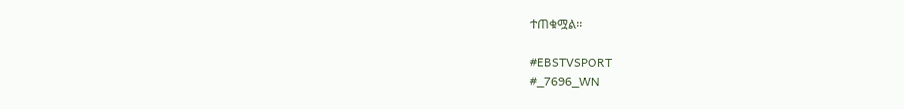ተጠቁሟል፡፡

#EBSTVSPORT
#_7696_WN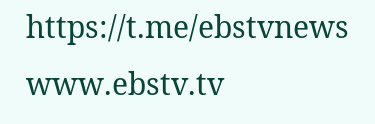https://t.me/ebstvnews
www.ebstv.tv